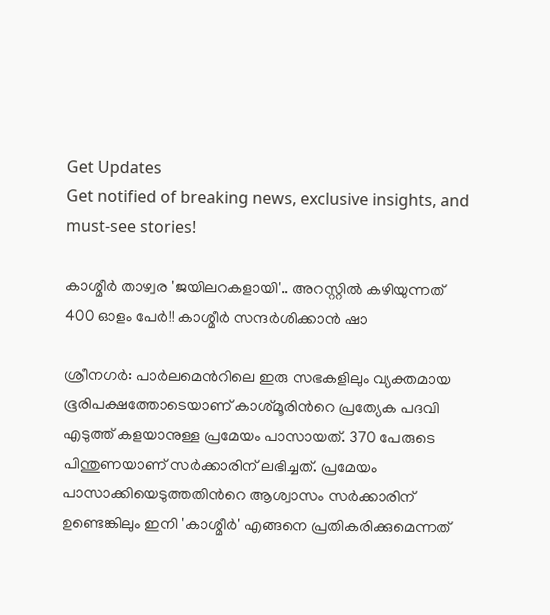Get Updates
Get notified of breaking news, exclusive insights, and must-see stories!

കാശ്മീര്‍ താഴ്വര 'ജയിലറകളായി'.. അറസ്റ്റില്‍ കഴിയുന്നത് 400 ഓളം പേര്‍!! കാശ്മീര്‍ സന്ദര്‍ശിക്കാന്‍ ഷാ

ശ്രീനഗര്‍: പാര്‍ലമെന്‍റിലെ ഇരു സഭകളിലും വ്യക്തമായ ഭൂരിപക്ഷത്തോടെയാണ് കാശ്മൂരിന്‍റെ പ്രത്യേക പദവി എടുത്ത് കളയാനുള്ള പ്രമേയം പാസായത്. 370 പേരുടെ പിന്തുണയാണ് സര്‍ക്കാരിന് ലഭിച്ചത്. പ്രമേയം പാസാക്കിയെടുത്തതിന്‍റെ ആശ്വാസം സര്‍ക്കാരിന് ഉണ്ടെങ്കിലും ഇനി 'കാശ്മീര്‍' എങ്ങനെ പ്രതികരിക്കുമെന്നത്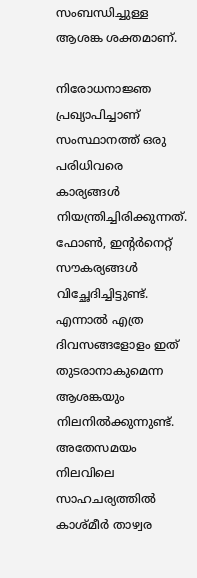സംബന്ധിച്ചുള്ള ആശങ്ക ശക്തമാണ്.

നിരോധനാജ്ഞ പ്രഖ്യാപിച്ചാണ് സംസ്ഥാനത്ത് ഒരു പരിധിവരെ കാര്യങ്ങള്‍ നിയന്ത്രിച്ചിരിക്കുന്നത്. ഫോണ്‍, ഇന്‍റര്‍നെറ്റ് സൗകര്യങ്ങള്‍ വിച്ഛേദിച്ചിട്ടുണ്ട്. എന്നാല്‍ എത്ര ദിവസങ്ങളോളം ഇത് തുടരാനാകുമെന്ന ആശങ്കയും നിലനില്‍ക്കുന്നുണ്ട്. അതേസമയം നിലവിലെ സാഹചര്യത്തില്‍ കാശ്മീര്‍ താഴ്വര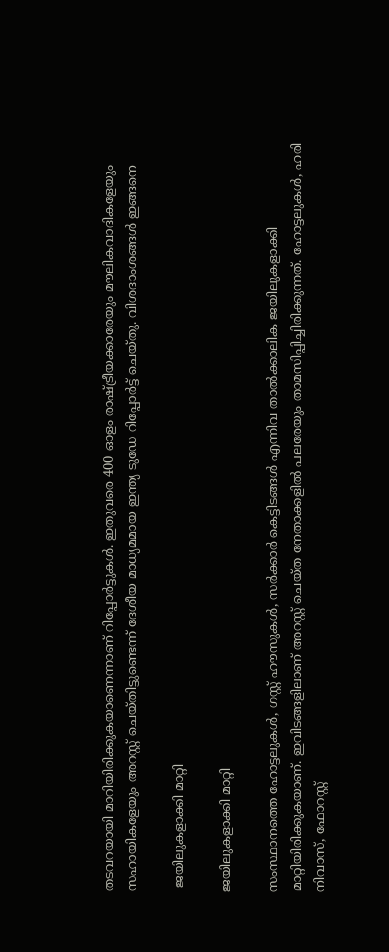തടവറയായി മാറിയിരിക്കുകയാണെന്നാണ് റിപ്പോര്‍ട്ടുകള്‍. ഇതുവരെ 400 ഓളം രാഷ്ട്രീയക്കാരേയും മൗലികവാദികളേയും സഹായികളേയും അറസ്റ്റ് ചെയ്തിട്ടുണ്ടെന്ന് ദേശീയ മാധ്യമമായ ഇന്ത്യ ടുഡേ റിപ്പോര്‍ട്ട് ചെയ്തു. വിശദാംശങ്ങള്‍ ഇങ്ങനെ

 ജയിലുകളാക്കി മാറ്റി

ജയിലുകളാക്കി മാറ്റി

സംസ്ഥാനത്തെ ഹോട്ടലുകള്‍, ഗസ്റ്റ് ഹൗസുകള്‍, സര്‍ക്കാര്‍ കെട്ടിടങ്ങള്‍ എന്നിവ താല്‍ക്കാലിക ജയിലുകളാക്കി മാറ്റിയിരിക്കുകയാണ്. ഇവിടങ്ങളിലാണ് അറസ്റ്റ് ചെയ്ത നേതാക്കളില്‍ പലരേയും താമസിപ്പിച്ചിരിക്കുന്നത്. ഹോട്ടലുകള്‍, ഹരി നിവാസ്, ഫോറസ്റ്റ്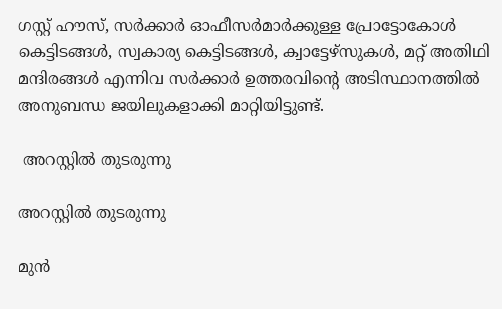ഗസ്റ്റ് ഹൗസ്, സര്‍ക്കാര്‍ ഓഫീസര്‍മാര്‍ക്കുള്ള പ്രോട്ടോകോള്‍ കെട്ടിടങ്ങള്‍, സ്വകാര്യ കെട്ടിടങ്ങള്‍, ക്വാട്ടേഴ്സുകള്‍, മറ്റ് അതിഥി മന്ദിരങ്ങള്‍ എന്നിവ സര്‍ക്കാര്‍ ഉത്തരവിന്റെ അടിസ്ഥാനത്തില്‍ അനുബന്ധ ജയിലുകളാക്കി മാറ്റിയിട്ടുണ്ട്.

 അറസ്റ്റില്‍ തുടരുന്നു

അറസ്റ്റില്‍ തുടരുന്നു

മുന്‍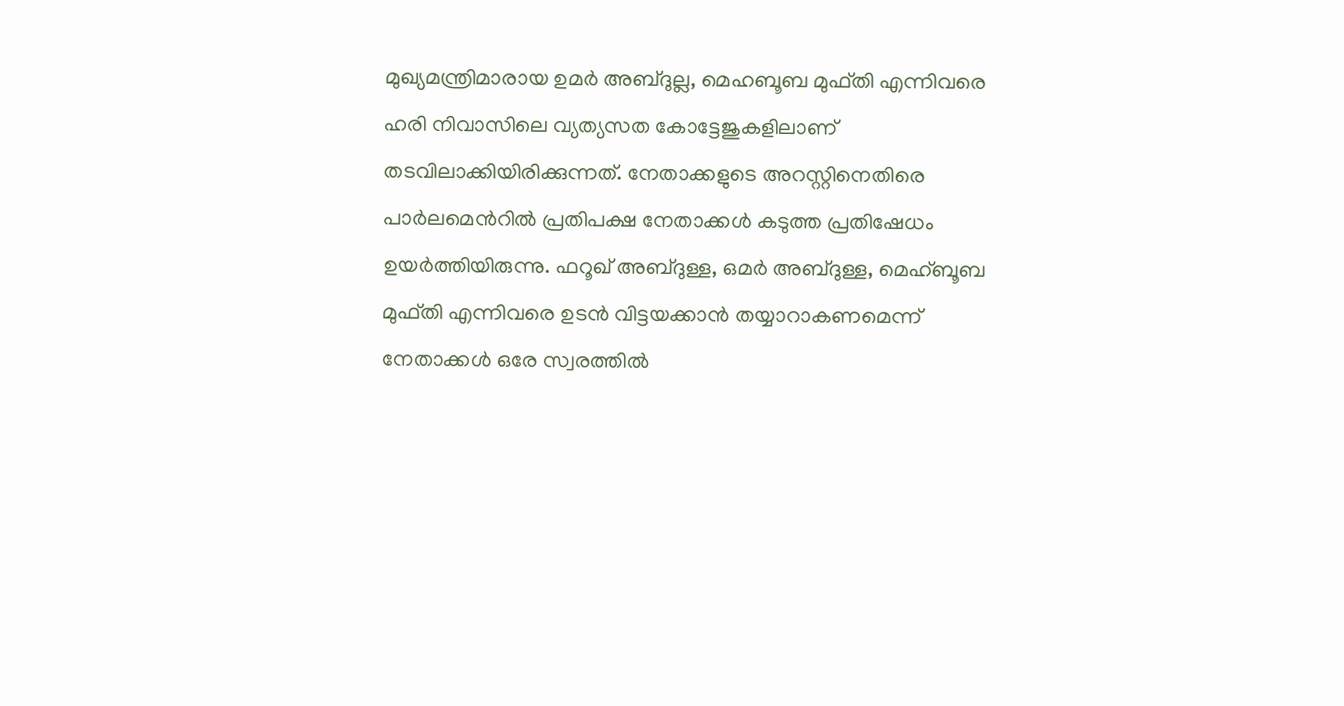മുഖ്യമന്ത്രിമാരായ ഉമര്‍ അബ്ദുല്ല, മെഹബൂബ മുഫ്തി എന്നിവരെ ഹരി നിവാസിലെ വ്യത്യസത കോട്ടേജുകളിലാണ് തടവിലാക്കിയിരിക്കുന്നത്. നേതാക്കളുടെ അറസ്റ്റിനെതിരെ പാര്‍ലമെന്‍റില്‍ പ്രതിപക്ഷ നേതാക്കള്‍ കടുത്ത പ്രതിഷേധം ഉയര്‍ത്തിയിരുന്നു. ഫറൂഖ് അബ്ദുള്ള, ഒമര്‍ അബ്ദുള്ള, മെഹ്ബൂബ മുഫ്തി എന്നിവരെ ഉടന്‍ വിട്ടയക്കാന്‍ തയ്യാറാകണമെന്ന് നേതാക്കള്‍ ഒരേ സ്വരത്തില്‍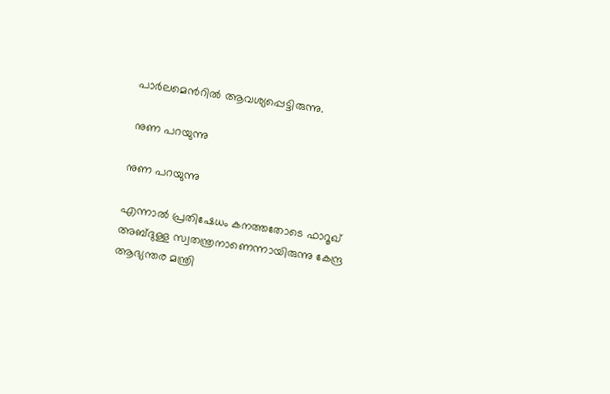പാര്‍ലമെന്‍റില്‍ ആവശ്യപ്പെട്ടിരുന്നു.

 നുണ പറയുന്നു

നുണ പറയുന്നു

എന്നാല്‍ പ്രതിഷേധം കനത്തതോടെ ഫാറൂഖ് അബ്ദുള്ള സ്വതന്ത്രനാണെന്നായിരുന്നു കേന്ദ്ര ആഭ്യന്തര മന്ത്രി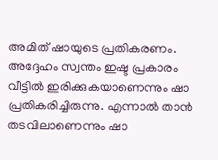അമിത് ഷായുടെ പ്രതികരണം. അദ്ദേഹം സ്വന്തം ഇഷ്ട പ്രകാരം വീട്ടില്‍ ഇരിക്കുകയാണെന്നും ഷാ പ്രതികരിച്ചിരുന്നു. എന്നാല്‍ താന്‍ തടവിലാണെന്നും ഷാ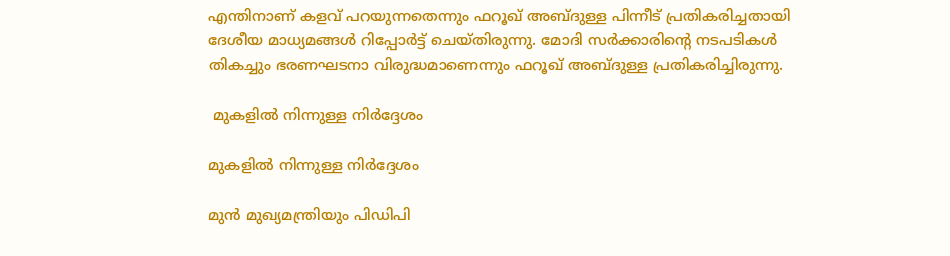എന്തിനാണ് കളവ് പറയുന്നതെന്നും ഫറൂഖ് അബ്ദുള്ള പിന്നീട് പ്രതികരിച്ചതായി ദേശീയ മാധ്യമങ്ങള്‍ റിപ്പോര്‍ട്ട് ചെയ്തിരുന്നു. മോദി സര്‍ക്കാരിന്‍റെ നടപടികള്‍ തികച്ചും ഭരണഘടനാ വിരുദ്ധമാണെന്നും ഫറൂഖ് അബ്ദുള്ള പ്രതികരിച്ചിരുന്നു.

 മുകളില്‍ നിന്നുള്ള നിര്‍ദ്ദേശം

മുകളില്‍ നിന്നുള്ള നിര്‍ദ്ദേശം

മുന്‍ മുഖ്യമന്ത്രിയും പിഡിപി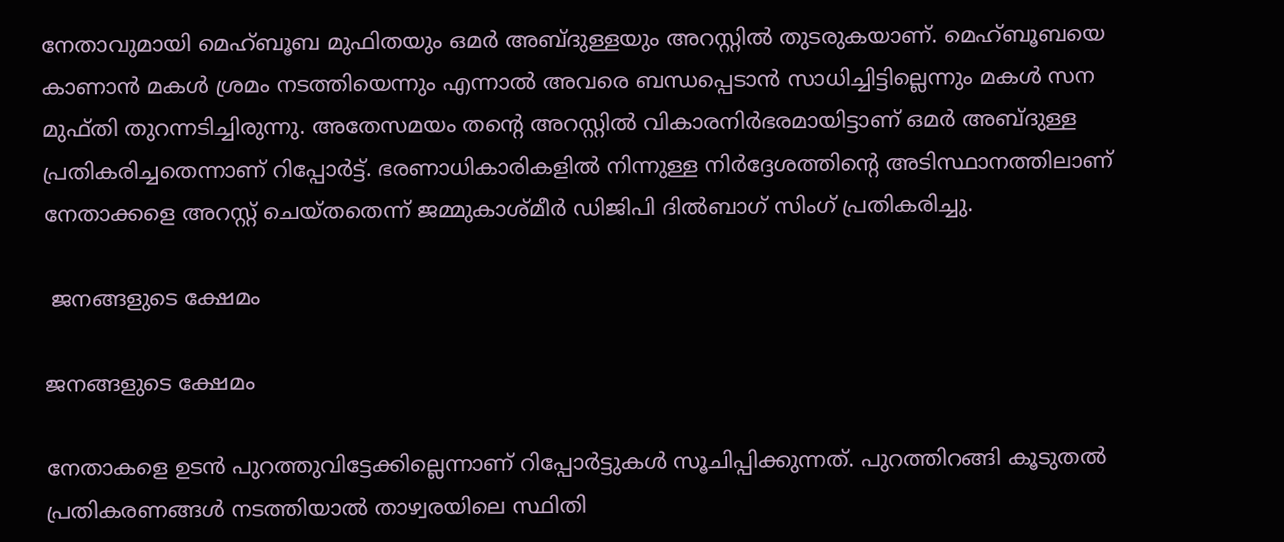നേതാവുമായി മെഹ്ബൂബ മുഫിതയും ഒമര്‍ അബ്ദുള്ളയും അറസ്റ്റില്‍ തുടരുകയാണ്. മെഹ്ബൂബയെ കാണാന്‍ മകള്‍ ശ്രമം നടത്തിയെന്നും എന്നാല്‍ അവരെ ബന്ധപ്പെടാന്‍ സാധിച്ചിട്ടില്ലെന്നും മകള്‍ സന മുഫ്തി തുറന്നടിച്ചിരുന്നു. അതേസമയം തന്‍റെ അറസ്റ്റില്‍ വികാരനിര്‍ഭരമായിട്ടാണ് ഒമര്‍ അബ്ദുള്ള പ്രതികരിച്ചതെന്നാണ് റിപ്പോര്‍ട്ട്. ഭരണാധികാരികളില്‍ നിന്നുള്ള നിര്‍ദ്ദേശത്തിന്‍റെ അടിസ്ഥാനത്തിലാണ് നേതാക്കളെ അറസ്റ്റ് ചെയ്തതെന്ന് ജമ്മുകാശ്മീര്‍ ഡിജിപി ദില്‍ബാഗ് സിംഗ് പ്രതികരിച്ചു.

 ജനങ്ങളുടെ ക്ഷേമം

ജനങ്ങളുടെ ക്ഷേമം

നേതാകളെ ഉടന്‍ പുറത്തുവിട്ടേക്കില്ലെന്നാണ് റിപ്പോര്‍ട്ടുകള്‍ സൂചിപ്പിക്കുന്നത്. പുറത്തിറങ്ങി കൂടുതല്‍ പ്രതികരണങ്ങള്‍ നടത്തിയാല്‍ താഴ്വരയിലെ സ്ഥിതി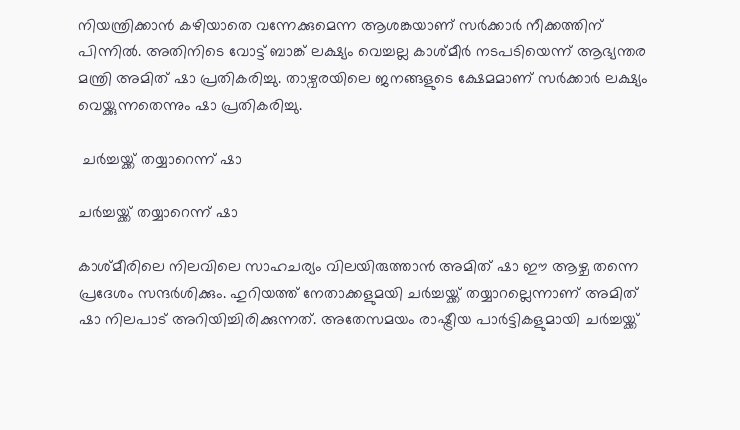നിയന്ത്രിക്കാന്‍ കഴിയാതെ വന്നേക്കുമെന്ന ആശങ്കയാണ് സര്‍ക്കാര്‍ നീക്കത്തിന് പിന്നില്‍. അതിനിടെ വോട്ട് ബാങ്ക് ലക്ഷ്യം വെച്ചല്ല കാശ്മീര്‍ നടപടിയെന്ന് ആഭ്യന്തര മന്ത്രി അമിത് ഷാ പ്രതികരിച്ചു. താഴ്വരയിലെ ജനങ്ങളുടെ ക്ഷേമമാണ് സര്‍ക്കാര്‍ ലക്ഷ്യം വെയ്ക്കുന്നതെന്നും ഷാ പ്രതികരിച്ചു.

 ചര്‍ച്ചയ്ക്ക് തയ്യാറെന്ന് ഷാ

ചര്‍ച്ചയ്ക്ക് തയ്യാറെന്ന് ഷാ

കാശ്മീരിലെ നിലവിലെ സാഹചര്യം വിലയിരുത്താന്‍ അമിത് ഷാ ഈ ആഴ്ച തന്നെ പ്രദേശം സന്ദര്‍ശിക്കും. ഹുറിയത്ത് നേതാക്കളുമയി ചര്‍ച്ചയ്ക്ക് തയ്യാറല്ലെന്നാണ് അമിത് ഷാ നിലപാട് അറിയിച്ചിരിക്കുന്നത്. അതേസമയം രാഷ്ട്രീയ പാര്‍ട്ടികളുമായി ചര്‍ച്ചയ്ക്ക്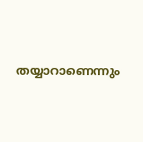തയ്യാറാണെന്നും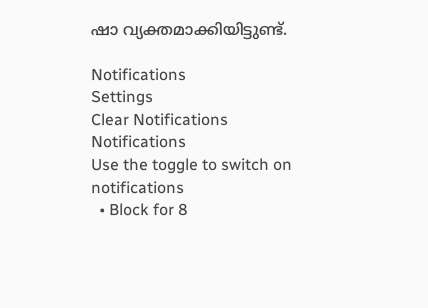ഷാ വ്യക്തമാക്കിയിട്ടുണ്ട്.

Notifications
Settings
Clear Notifications
Notifications
Use the toggle to switch on notifications
  • Block for 8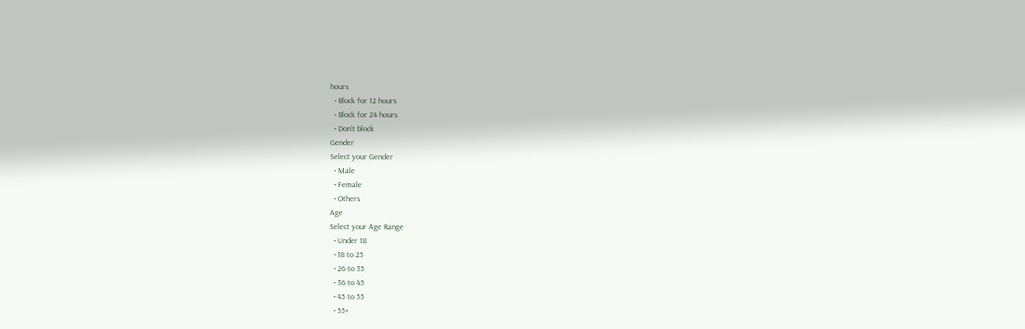hours
  • Block for 12 hours
  • Block for 24 hours
  • Don't block
Gender
Select your Gender
  • Male
  • Female
  • Others
Age
Select your Age Range
  • Under 18
  • 18 to 25
  • 26 to 35
  • 36 to 45
  • 45 to 55
  • 55+